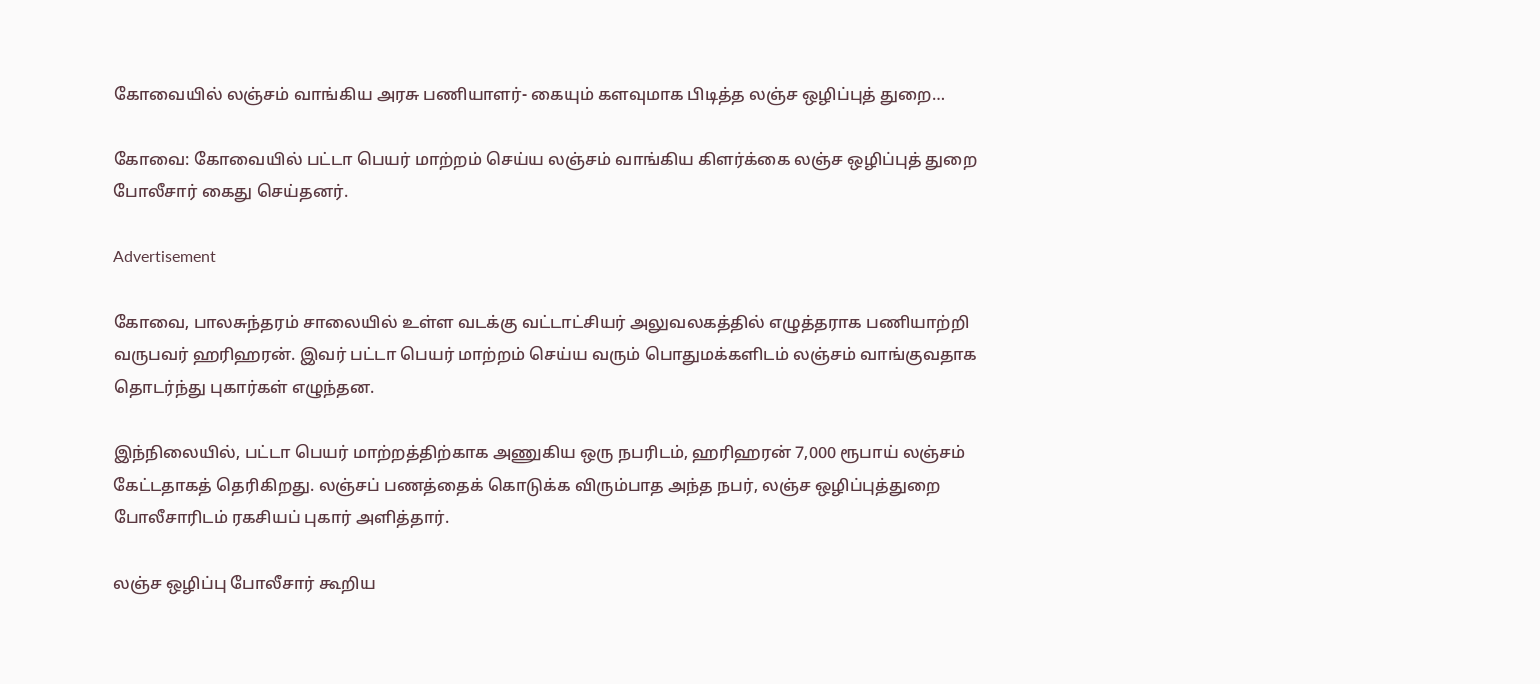கோவையில் லஞ்சம் வாங்கிய அரசு பணியாளர்- கையும் களவுமாக பிடித்த லஞ்ச ஒழிப்புத் துறை…

கோவை: கோவையில் பட்டா பெயர் மாற்றம் செய்ய லஞ்சம் வாங்கிய கிளர்க்கை லஞ்ச ஒழிப்புத் துறை போலீசார் கைது செய்தனர்.

Advertisement

கோவை, பாலசுந்தரம் சாலையில் உள்ள வடக்கு வட்டாட்சியர் அலுவலகத்தில் எழுத்தராக பணியாற்றி வருபவர் ஹரிஹரன். இவர் பட்டா பெயர் மாற்றம் செய்ய வரும் பொதுமக்களிடம் லஞ்சம் வாங்குவதாக தொடர்ந்து புகார்கள் எழுந்தன.

இந்நிலையில், பட்டா பெயர் மாற்றத்திற்காக அணுகிய ஒரு நபரிடம், ஹரிஹரன் 7,000 ரூபாய் லஞ்சம் கேட்டதாகத் தெரிகிறது. லஞ்சப் பணத்தைக் கொடுக்க விரும்பாத அந்த நபர், லஞ்ச ஒழிப்புத்துறை போலீசாரிடம் ரகசியப் புகார் அளித்தார்.

லஞ்ச ஒழிப்பு போலீசார் கூறிய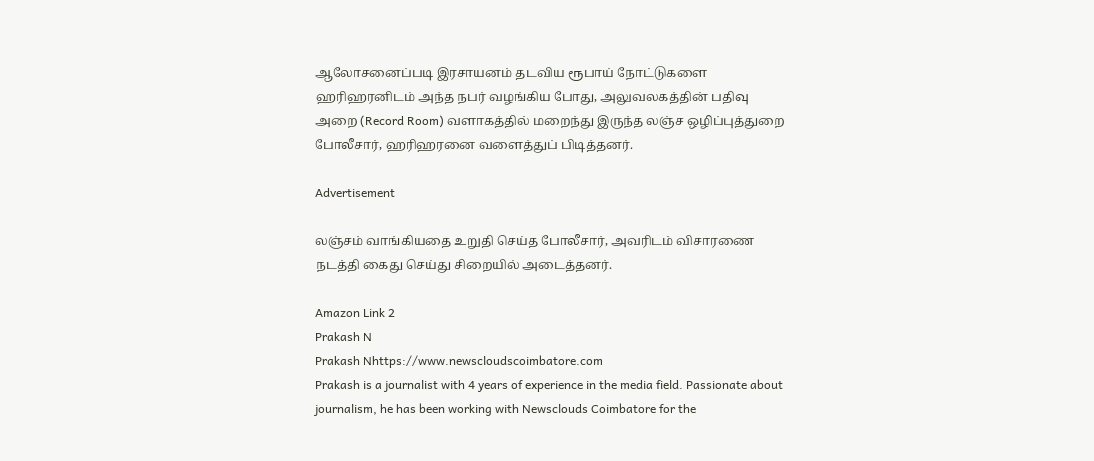ஆலோசனைப்படி இரசாயனம் தடவிய ரூபாய் நோட்டுகளை ஹரிஹரனிடம் அந்த நபர் வழங்கிய போது, அலுவலகத்தின் பதிவு அறை (Record Room) வளாகத்தில் மறைந்து இருந்த லஞ்ச ஒழிப்புத்துறை போலீசார், ஹரிஹரனை வளைத்துப் பிடித்தனர்.

Advertisement

லஞ்சம் வாங்கியதை உறுதி செய்த போலீசார், அவரிடம் விசாரணை நடத்தி கைது செய்து சிறையில் அடைத்தனர்.

Amazon Link 2
Prakash N
Prakash Nhttps://www.newscloudscoimbatore.com
Prakash is a journalist with 4 years of experience in the media field. Passionate about journalism, he has been working with Newsclouds Coimbatore for the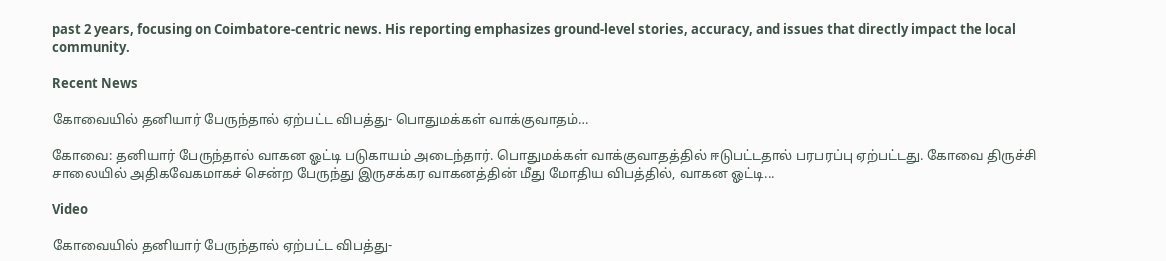past 2 years, focusing on Coimbatore-centric news. His reporting emphasizes ground-level stories, accuracy, and issues that directly impact the local community.

Recent News

கோவையில் தனியார் பேருந்தால் ஏற்பட்ட விபத்து- பொதுமக்கள் வாக்குவாதம்…

கோவை: தனியார் பேருந்தால் வாகன ஓட்டி படுகாயம் அடைந்தார். பொதுமக்கள் வாக்குவாதத்தில் ஈடுபட்டதால் பரபரப்பு ஏற்பட்டது. கோவை திருச்சி சாலையில் அதிகவேகமாகச் சென்ற பேருந்து இருசக்கர வாகனத்தின் மீது மோதிய விபத்தில், வாகன ஓட்டி...

Video

கோவையில் தனியார் பேருந்தால் ஏற்பட்ட விபத்து-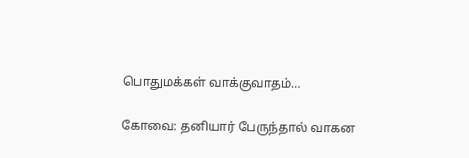பொதுமக்கள் வாக்குவாதம்…

கோவை: தனியார் பேருந்தால் வாகன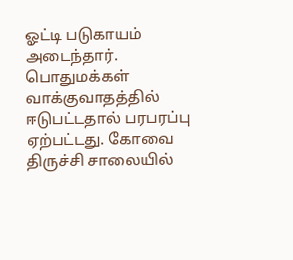ஓட்டி படுகாயம் அடைந்தார். பொதுமக்கள் வாக்குவாதத்தில் ஈடுபட்டதால் பரபரப்பு ஏற்பட்டது. கோவை திருச்சி சாலையில்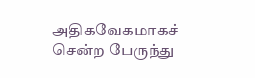அதிகவேகமாகச் சென்ற பேருந்து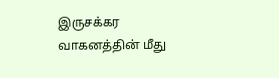இருசக்கர வாகனத்தின் மீது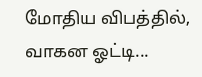மோதிய விபத்தில், வாகன ஓட்டி...